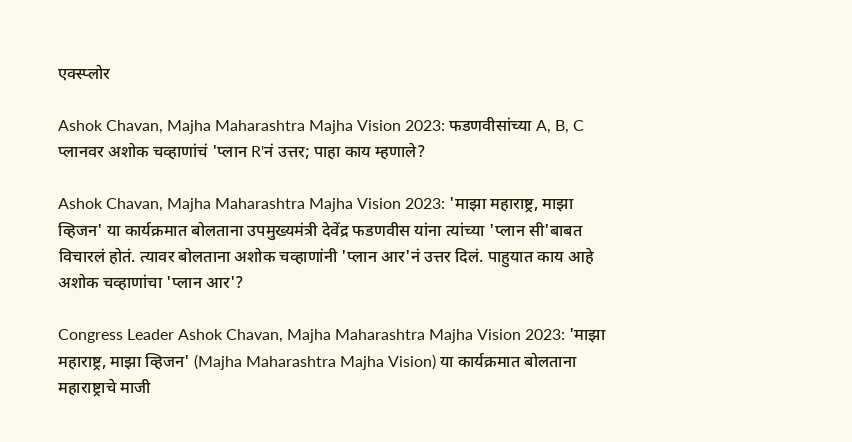एक्स्प्लोर

Ashok Chavan, Majha Maharashtra Majha Vision 2023: फडणवीसांच्या A, B, C प्लानवर अशोक चव्हाणांचं 'प्लान R'नं उत्तर; पाहा काय म्हणाले?

Ashok Chavan, Majha Maharashtra Majha Vision 2023: 'माझा महाराष्ट्र, माझा व्हिजन' या कार्यक्रमात बोलताना उपमुख्यमंत्री देवेंद्र फडणवीस यांना त्यांच्या 'प्लान सी'बाबत विचारलं होतं. त्यावर बोलताना अशोक चव्हाणांनी 'प्लान आर'नं उत्तर दिलं. पाहुयात काय आहे अशोक चव्हाणांचा 'प्लान आर'?

Congress Leader Ashok Chavan, Majha Maharashtra Majha Vision 2023: 'माझा महाराष्ट्र, माझा व्हिजन' (Majha Maharashtra Majha Vision) या कार्यक्रमात बोलताना महाराष्ट्राचे माजी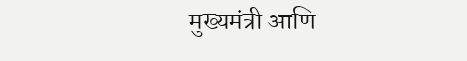मुख्यमंत्री आणि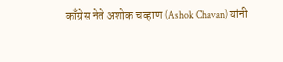काँग्रेस नेते अशोक चव्हाण (Ashok Chavan) यांनी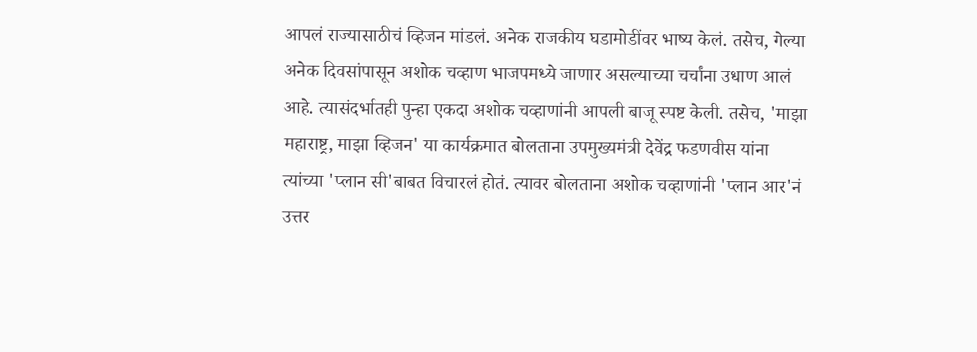आपलं राज्यासाठीचं व्हिजन मांडलं. अनेक राजकीय घडामोडींवर भाष्य केलं. तसेच, गेल्या अनेक दिवसांपासून अशोक चव्हाण भाजपमध्ये जाणार असल्याच्या चर्चांना उधाण आलं आहे. त्यासंदर्भातही पुन्हा एकदा अशोक चव्हाणांनी आपली बाजू स्पष्ट केली. तसेच, 'माझा महाराष्ट्र, माझा व्हिजन' या कार्यक्रमात बोलताना उपमुख्यमंत्री देवेंद्र फडणवीस यांना त्यांच्या 'प्लान सी'बाबत विचारलं होतं. त्यावर बोलताना अशोक चव्हाणांनी 'प्लान आर'नं उत्तर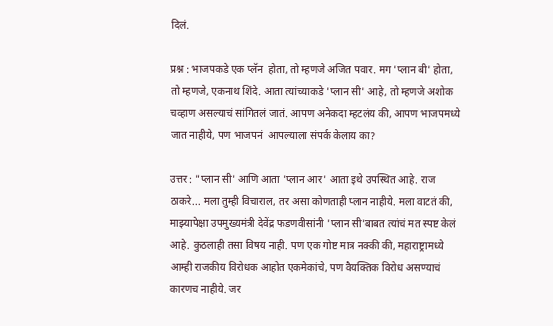दिलं.

प्रश्न : भाजपकडे एक प्लॅन  होता, तो म्हणजे अजित पवार. मग 'प्लान बी' होता, तो म्हणजे, एकनाथ शिंदे. आता त्यांच्याकडे 'प्लान सी' आहे, तो म्हणजे अशोक चव्हाण असल्याचं सांगितलं जातं. आपण अनेकदा म्हटलंय की, आपण भाजपमध्ये जात नाहीये, पण भाजपनं  आपल्याला संपर्क केलाय का?

उत्तर : "प्लान सी' आणि आता 'प्लान आर' आता इथे उपस्थित आहे. राज ठाकरे... मला तुम्ही विचाराल, तर असा कोणताही प्लान नाहीये. मला वाटतं की, माझ्यापेक्षा उपमुख्यमंत्री देवेंद्र फडणवीसांनी 'प्लान सी'बाबत त्यांचं मत स्पष्ट केलं आहे. कुठलाही तसा विषय नाही. पण एक गोष्ट मात्र नक्की की, महाराष्ट्रामध्ये आम्ही राजकीय विरोधक आहोत एकमेकांचे, पण वैयक्तिक विरोध असण्याचं कारणच नाहीये. जर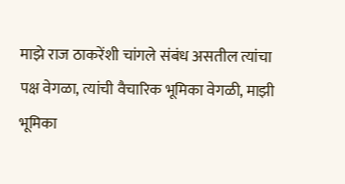माझे राज ठाकरेंशी चांगले संबंध असतील त्यांचा पक्ष वेगळा, त्यांची वैचारिक भूमिका वेगळी, माझी भूमिका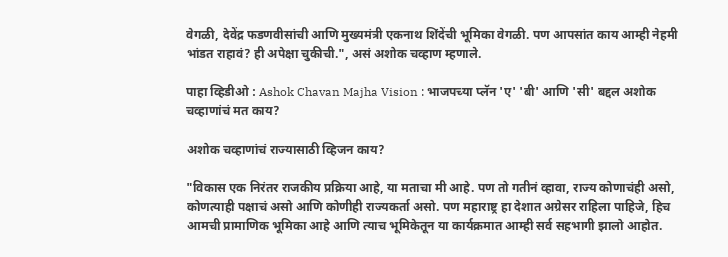वेगळी, देवेंद्र फडणवीसांची आणि मुख्यमंत्री एकनाथ शिंदेंची भूमिका वेगळी. पण आपसांत काय आम्ही नेहमी भांडत राहावं? ही अपेक्षा चुकीची.", असं अशोक चव्हाण म्हणाले.

पाहा व्हिडीओ : Ashok Chavan Majha Vision : भाजपच्या प्लॅन 'ए' 'बी' आणि 'सी' बद्दल अशोक चव्हाणांचं मत काय?

अशोक चव्हाणांचं राज्यासाठी व्हिजन काय?

"विकास एक निरंतर राजकीय प्रक्रिया आहे, या मताचा मी आहे. पण तो गतीनं व्हावा, राज्य कोणाचंही असो, कोणत्याही पक्षाचं असो आणि कोणीही राज्यकर्ता असो. पण महाराष्ट्र हा देशात अग्रेसर राहिला पाहिजे, हिच आमची प्रामाणिक भूमिका आहे आणि त्याच भूमिकेतून या कार्यक्रमात आम्ही सर्व सहभागी झालो आहोत.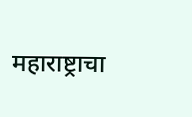महाराष्ट्राचा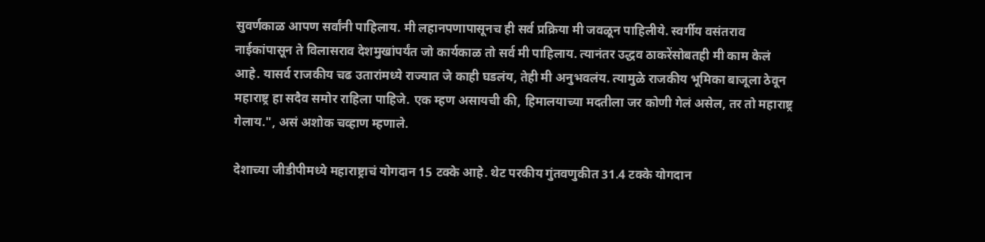सुवर्णकाळ आपण सर्वांनी पाहिलाय. मी लहानपणापासूनच ही सर्व प्रक्रिया मी जवळून पाहिलीये. स्वर्गीय वसंतराव नाईकांपासून ते विलासराव देशमुखांपर्यंत जो कार्यकाळ तो सर्व मी पाहिलाय. त्यानंतर उद्धव ठाकरेंसोबतही मी काम केलं आहे. यासर्व राजकीय चढ उतारांमध्ये राज्यात जे काही घडलंय, तेही मी अनुभवलंय. त्यामुळे राजकीय भूमिका बाजूला ठेवून महाराष्ट्र हा सदैव समोर राहिला पाहिजे. एक म्हण असायची की, हिमालयाच्या मदतीला जर कोणी गेलं असेल, तर तो महाराष्ट्र गेलाय.", असं अशोक चव्हाण म्हणाले.

देशाच्या जीडीपीमध्ये महाराष्ट्राचं योगदान 15 टक्के आहे. थेट परकीय गुंतवणुकीत 31.4 टक्के योगदान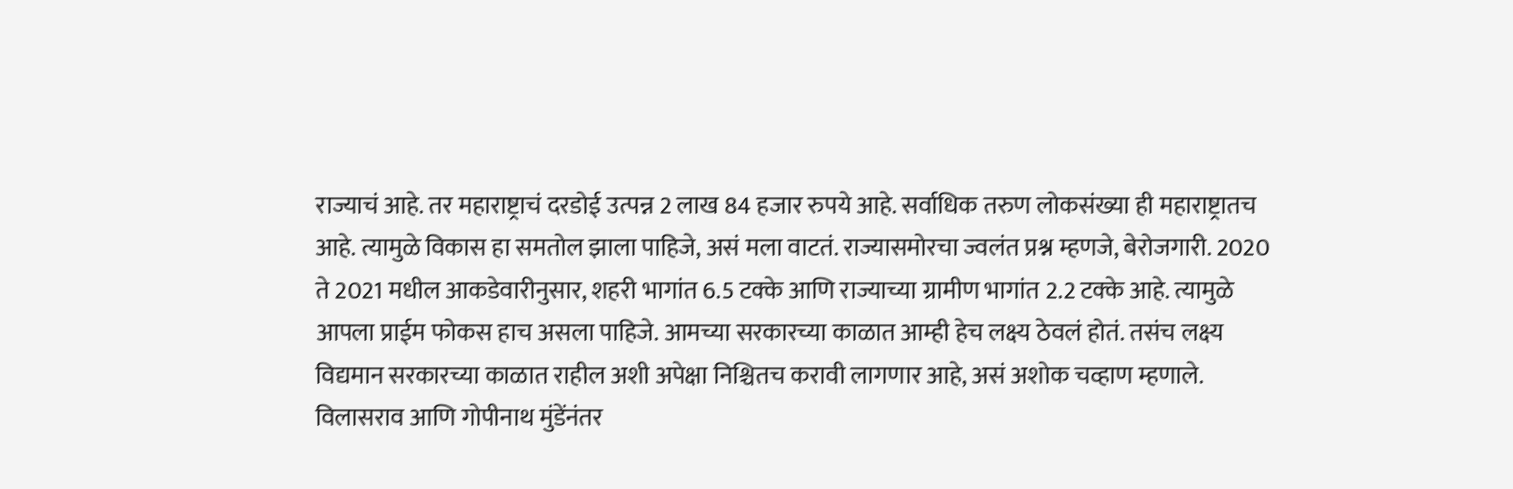राज्याचं आहे. तर महाराष्ट्राचं दरडोई उत्पन्न 2 लाख 84 हजार रुपये आहे. सर्वाधिक तरुण लोकसंख्या ही महाराष्ट्रातच आहे. त्यामुळे विकास हा समतोल झाला पाहिजे, असं मला वाटतं. राज्यासमोरचा ज्वलंत प्रश्न म्हणजे, बेरोजगारी. 2020 ते 2021 मधील आकडेवारीनुसार, शहरी भागांत 6.5 टक्के आणि राज्याच्या ग्रामीण भागांत 2.2 टक्के आहे. त्यामुळे आपला प्राईम फोकस हाच असला पाहिजे. आमच्या सरकारच्या काळात आम्ही हेच लक्ष्य ठेवलं होतं. तसंच लक्ष्य विद्यमान सरकारच्या काळात राहील अशी अपेक्षा निश्चितच करावी लागणार आहे, असं अशोक चव्हाण म्हणाले. विलासराव आणि गोपीनाथ मुंडेंनंतर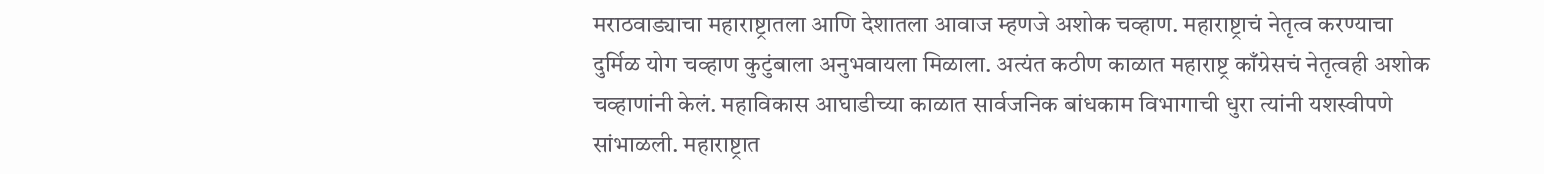मराठवाड्याचा महाराष्ट्रातला आणि देशातला आवाज म्हणजे अशोक चव्हाण. महाराष्ट्राचं नेतृत्व करण्याचा दुर्मिळ योग चव्हाण कुटुंबाला अनुभवायला मिळाला. अत्यंत कठीण काळात महाराष्ट्र काँग्रेसचं नेतृत्वही अशोक चव्हाणांनी केलं. महाविकास आघाडीच्या काळात सार्वजनिक बांधकाम विभागाची धुरा त्यांनी यशस्वीपणे सांभाळली. महाराष्ट्रात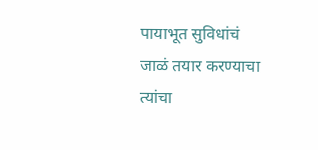पायाभूत सुविधांचं जाळं तयार करण्याचा त्यांचा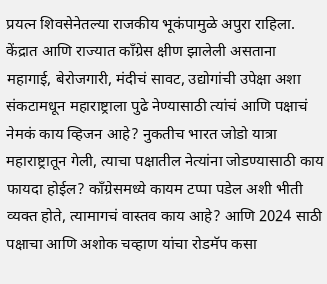प्रयत्न शिवसेनेतल्या राजकीय भूकंपामुळे अपुरा राहिला. केंद्रात आणि राज्यात काँग्रेस क्षीण झालेली असताना महागाई, बेरोजगारी, मंदीचं सावट, उद्योगांची उपेक्षा अशा संकटामधून महाराष्ट्राला पुढे नेण्यासाठी त्यांचं आणि पक्षाचं नेमकं काय व्हिजन आहे? नुकतीच भारत जोडो यात्रा महाराष्ट्रातून गेली, त्याचा पक्षातील नेत्यांना जोडण्यासाठी काय फायदा होईल? काँग्रेसमध्ये कायम टप्पा पडेल अशी भीती व्यक्त होते, त्यामागचं वास्तव काय आहे? आणि 2024 साठी पक्षाचा आणि अशोक चव्हाण यांचा रोडमॅप कसा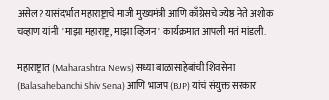असेल? यासंदर्भात महाराष्ट्राचे माजी मुख्यमंत्री आणि काँग्रेसचे ज्येष्ठ नेते अशोक चव्हाण यांनी  'माझा महाराष्ट्र, माझा व्हिजन' कार्यक्रमात आपली मतं मांडली.

महाराष्ट्रात (Maharashtra News) सध्या बाळासाहेबांची शिवसेना (Balasahebanchi Shiv Sena) आणि भाजप (BJP) यांचं संयुक्त सरकार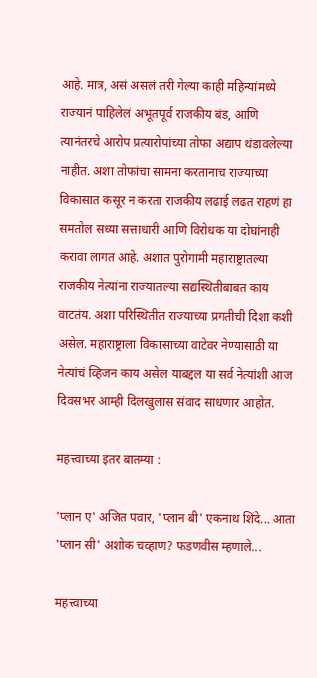आहे. मात्र, असं असलं तरी गेल्या काही महिन्यांमध्ये राज्यानं पाहिलेलं अभूतपूर्व राजकीय बंड, आणि त्यानंतरचे आरोप प्रत्यारोपांच्या तोफा अद्याप थंडावलेल्या नाहीत. अशा तोफांचा सामना करतानाच राज्याच्या विकासात कसूर न करता राजकीय लढाई लढत राहणं हा समतोल सध्या सत्ताधारी आणि विरोधक या दोघांनाही करावा लागत आहे. अशात पुरोगामी महाराष्ट्रातल्या राजकीय नेत्यांना राज्यातल्या सद्यस्थितीबाबत काय वाटतंय. अशा परिस्थितीत राज्याच्या प्रगतीची दिशा कशी असेल. महाराष्ट्राला विकासाच्या वाटेवर नेण्यासाठी या नेत्यांचं व्हिजन काय असेल याबद्दल या सर्व नेत्यांशी आज दिवसभर आम्ही दिलखुलास संवाद साधणार आहोत.

महत्त्वाच्या इतर बातम्या :

'प्लान ए' अजित पवार, 'प्लान बी' एकनाथ शिंदे... आता 'प्लान सी' अशोक चव्हाण? फडणवीस म्हणाले...

महत्त्वाच्या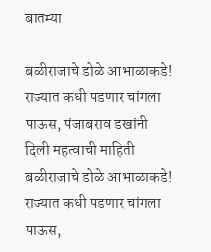बातम्या

बळीराजाचे डोळे आभाळाकडे! राज्यात कधी पडणार चांगला पाऊस, पंजाबराव डखांनी दिली महत्वाची माहिती
बळीराजाचे डोळे आभाळाकडे! राज्यात कधी पडणार चांगला पाऊस,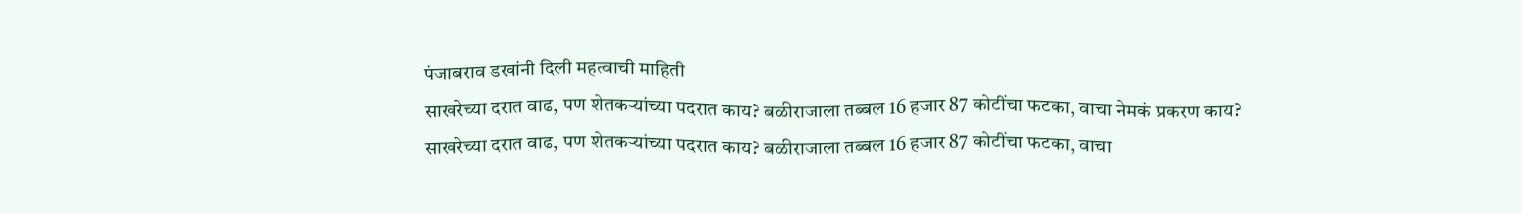पंजाबराव डखांनी दिली महत्वाची माहिती
साखरेच्या दरात वाढ, पण शेतकऱ्यांच्या पदरात काय? बळीराजाला तब्बल 16 हजार 87 कोटींचा फटका, वाचा नेमकं प्रकरण काय?
साखरेच्या दरात वाढ, पण शेतकऱ्यांच्या पदरात काय? बळीराजाला तब्बल 16 हजार 87 कोटींचा फटका, वाचा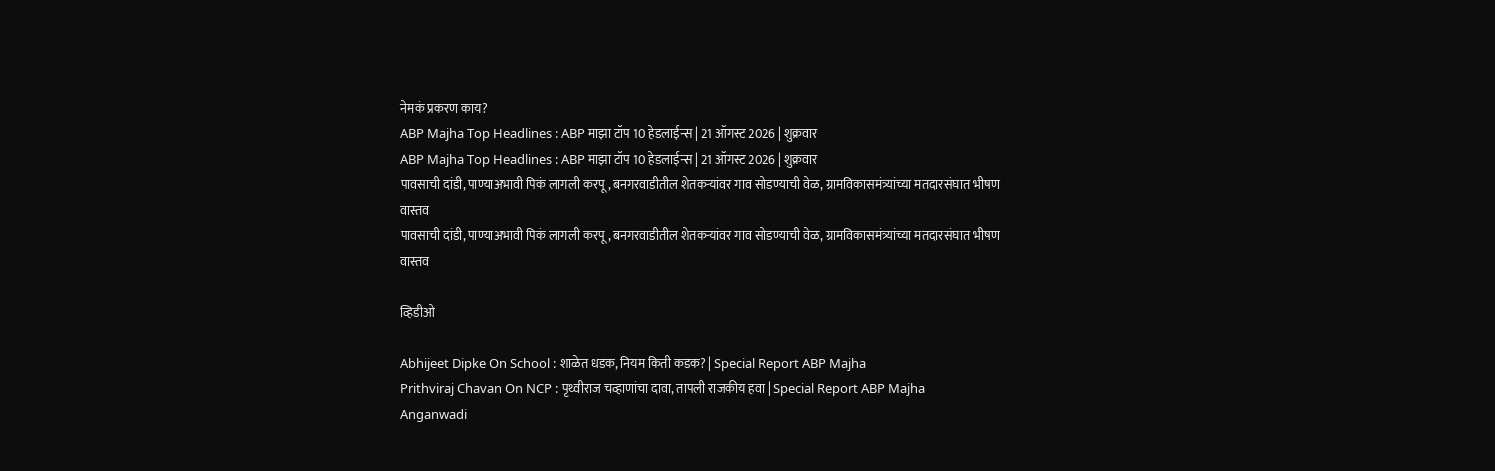नेमकं प्रकरण काय?
ABP Majha Top Headlines : ABP माझा टॉप 10 हेडलाईन्स | 21 ऑगस्ट 2026 | शुक्रवार
ABP Majha Top Headlines : ABP माझा टॉप 10 हेडलाईन्स | 21 ऑगस्ट 2026 | शुक्रवार
पावसाची दांडी, पाण्याअभावी पिकं लागली करपू, बनगरवाडीतील शेतकऱ्यांवर गाव सोडण्याची वेळ, ग्रामविकासमंत्र्यांच्या मतदारसंघात भीषण वास्तव
पावसाची दांडी, पाण्याअभावी पिकं लागली करपू, बनगरवाडीतील शेतकऱ्यांवर गाव सोडण्याची वेळ, ग्रामविकासमंत्र्यांच्या मतदारसंघात भीषण वास्तव

व्हिडीओ

Abhijeet Dipke On School : शाळेत धडक, नियम किती कडक? | Special Report ABP Majha
Prithviraj Chavan On NCP : पृथ्वीराज चव्हाणांचा दावा, तापली राजकीय हवा | Special Report ABP Majha
Anganwadi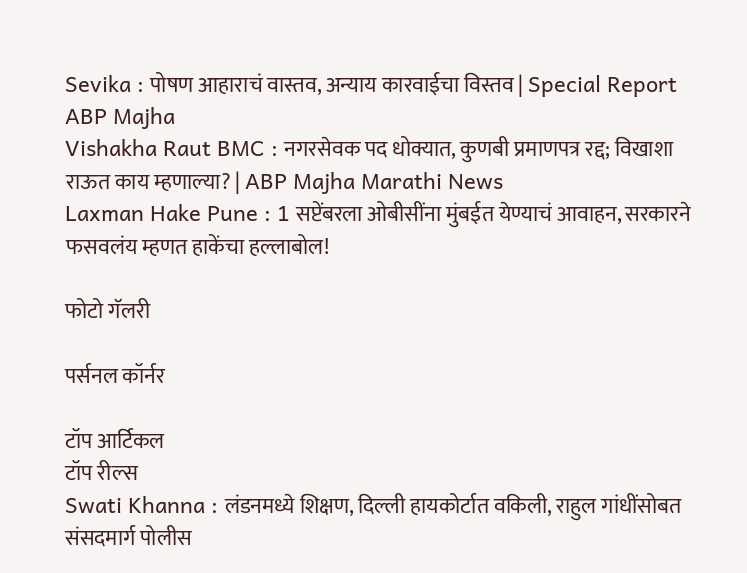Sevika : पोषण आहाराचं वास्तव, अन्याय कारवाईचा विस्तव | Special Report ABP Majha
Vishakha Raut BMC : नगरसेवक पद धोक्यात, कुणबी प्रमाणपत्र रद्द; विखाशा राऊत काय म्हणाल्या? | ABP Majha Marathi News
Laxman Hake Pune : 1 सप्टेंबरला ओबीसींना मुंबईत येण्याचं आवाहन, सरकारने फसवलंय म्हणत हाकेंचा हल्लाबोल!

फोटो गॅलरी

पर्सनल कॉर्नर

टॉप आर्टिकल
टॉप रील्स
Swati Khanna : लंडनमध्ये शिक्षण, दिल्ली हायकोर्टात वकिली, राहुल गांधींसोबत संसदमार्ग पोलीस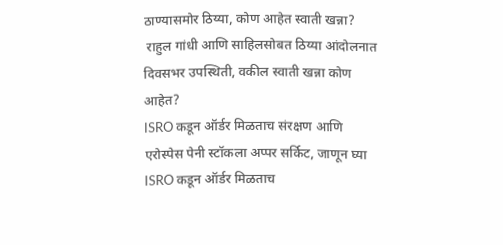ठाण्यासमोर ठिय्या, कोण आहेत स्वाती खन्ना?
 राहुल गांधी आणि साहिलसोबत ठिय्या आंदोलनात दिवसभर उपस्थिती, वकील स्वाती खन्ना कोण आहेत?
ISRO कडून ऑर्डर मिळताच संरक्षण आणि एरोस्पेस पेनी स्टॉकला अप्पर सर्किट, जाणून घ्या
ISRO कडून ऑर्डर मिळताच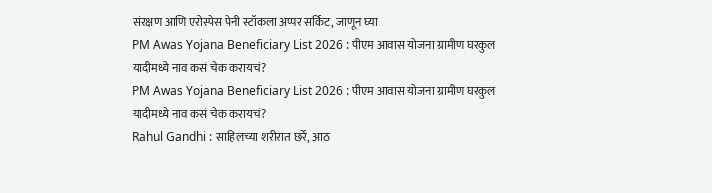संरक्षण आणि एरोस्पेस पेनी स्टॉकला अप्पर सर्किट, जाणून घ्या
PM Awas Yojana Beneficiary List 2026 : पीएम आवास योजना ग्रामीण घरकुल यादीमध्ये नाव कसं चेक करायचं?
PM Awas Yojana Beneficiary List 2026 : पीएम आवास योजना ग्रामीण घरकुल यादीमध्ये नाव कसं चेक करायचं?
Rahul Gandhi : साहिलच्या शरीरात छर्रे, आठ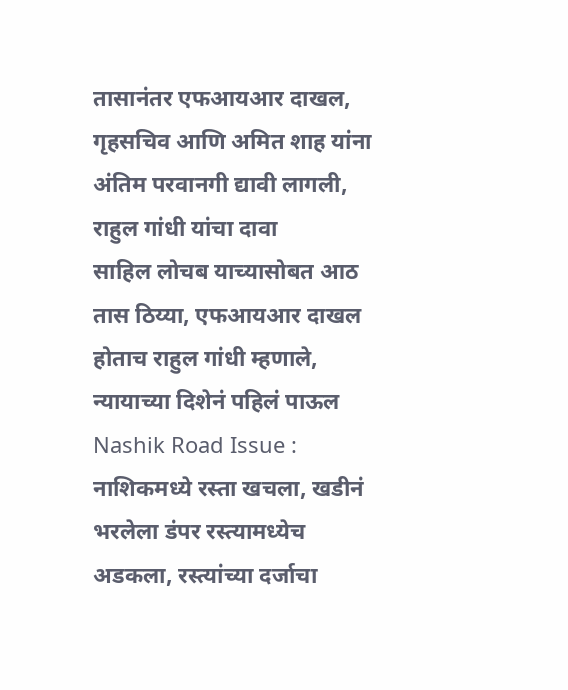तासानंतर एफआयआर दाखल, गृहसचिव आणि अमित शाह यांना अंतिम परवानगी द्यावी लागली, राहुल गांधी यांचा दावा
साहिल लोचब याच्यासोबत आठ तास ठिय्या, एफआयआर दाखल होताच राहुल गांधी म्हणाले, न्यायाच्या दिशेनं पहिलं पाऊल
Nashik Road Issue : नाशिकमध्ये रस्ता खचला, खडीनं भरलेला डंपर रस्त्यामध्येच अडकला, रस्त्यांच्या दर्जाचा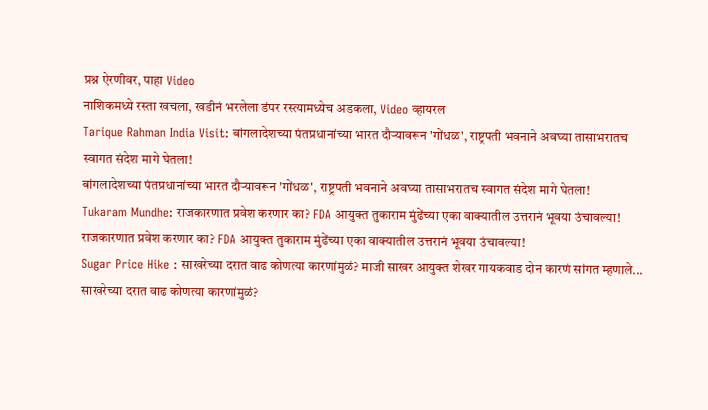प्रश्न ऐरणीवर, पाहा Video
नाशिकमध्ये रस्ता खचला, खडीनं भरलेला डंपर रस्त्यामध्येच अडकला, Video व्हायरल
Tarique Rahman India Visit: बांगलादेशच्या पंतप्रधानांच्या भारत दौऱ्यावरून 'गोंधळ', राष्ट्रपती भवनाने अवघ्या तासाभरातच स्वागत संदेश मागे घेतला!
बांगलादेशच्या पंतप्रधानांच्या भारत दौऱ्यावरून 'गोंधळ', राष्ट्रपती भवनाने अवघ्या तासाभरातच स्वागत संदेश मागे घेतला!
Tukaram Mundhe: राजकारणात प्रवेश करणार का? FDA आयुक्त तुकाराम मुंढेंच्या एका वाक्यातील उत्तरानं भूवया उंचावल्या!
राजकारणात प्रवेश करणार का? FDA आयुक्त तुकाराम मुंढेंच्या एका वाक्यातील उत्तरानं भूवया उंचावल्या!
Sugar Price Hike : साखरेच्या दरात वाढ कोणत्या कारणांमुळं? माजी साखर आयुक्त शेखर गायकवाड दोन कारणं सांगत म्हणाले...
साखरेच्या दरात वाढ कोणत्या कारणांमुळं?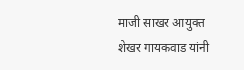माजी साखर आयुक्त शेखर गायकवाड यांनी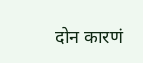दोन कारणं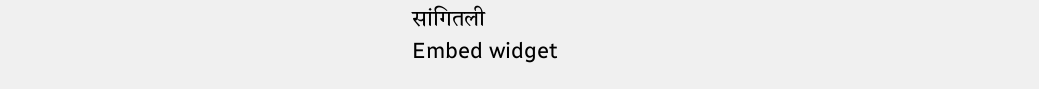सांगितली
Embed widget